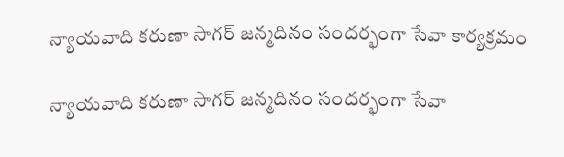న్యాయవాది కరుణా సాగర్ జన్మదినం సందర్భంగా సేవా కార్యక్రమం

న్యాయవాది కరుణా సాగర్ జన్మదినం సందర్భంగా సేవా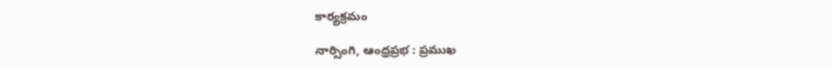కార్యక్రమం

నార్సింగి, ఆంధ్ర‌ప్ర‌భ : ప్రముఖ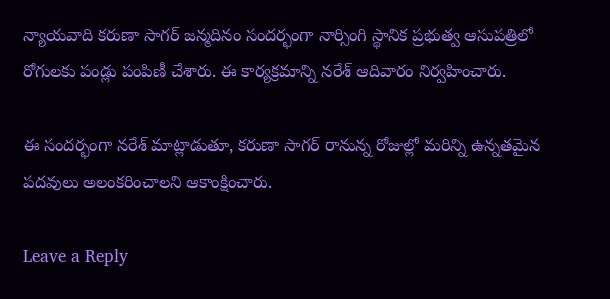న్యాయవాది కరుణా సాగర్ జన్మదినం సందర్భంగా నార్సింగి స్థానిక ప్రభుత్వ ఆసుపత్రిలో రోగులకు పండ్లు పంపిణీ చేశారు. ఈ కార్యక్రమాన్ని నరేశ్ ఆదివారం నిర్వహించారు.

ఈ సందర్భంగా నరేశ్ మాట్లాడుతూ, కరుణా సాగర్ రానున్న రోజుల్లో మరిన్ని ఉన్నతమైన పదవులు అలంకరించాలని ఆకాంక్షించారు.

Leave a Reply